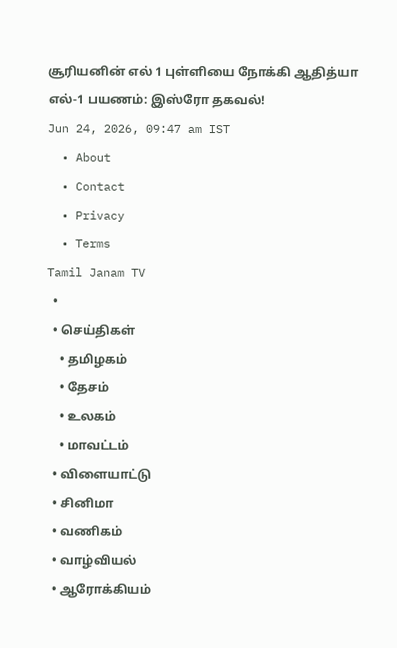சூரியனின் எல் 1 புள்ளியை நோக்கி ஆதித்யா எல்-1 பயணம்: இஸ்ரோ தகவல்!
Jun 24, 2026, 09:47 am IST
  • About
  • Contact
  • Privacy
  • Terms
Tamil Janam TV
  •
  • செய்திகள்
    • தமிழகம்
    • தேசம்
    • உலகம்
    • மாவட்டம்
  • விளையாட்டு
  • சினிமா
  • வணிகம்
  • வாழ்வியல்
  • ஆரோக்கியம்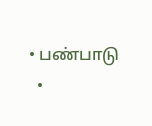• பண்பாடு
  •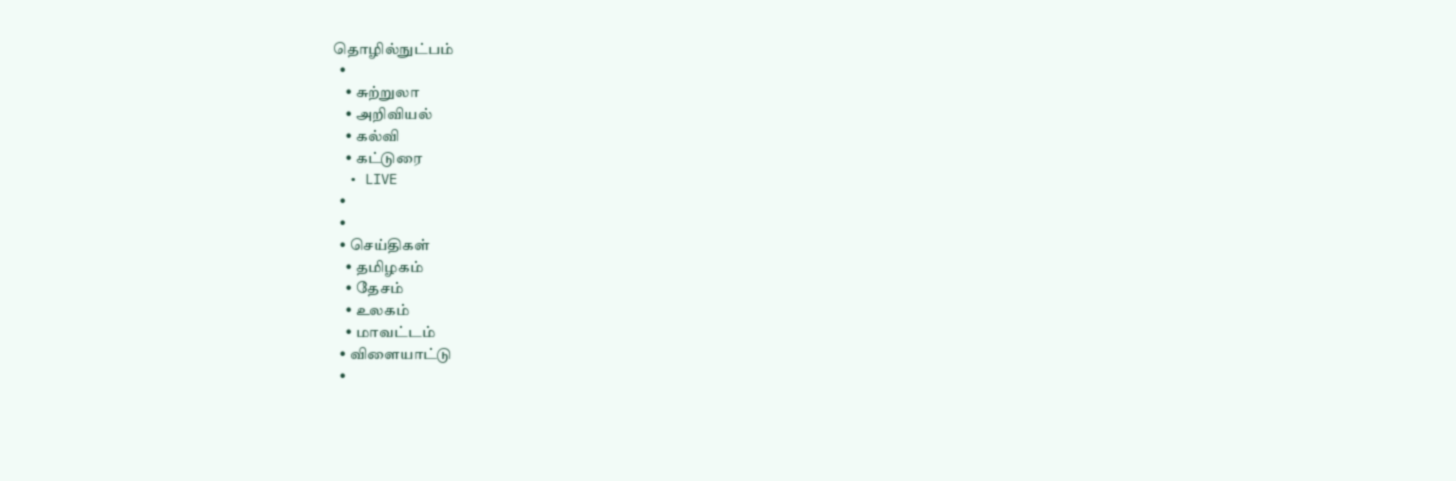தொழில்நுட்பம்
  •
    • சுற்றுலா
    • அறிவியல்
    • கல்வி
    • கட்டுரை
  • LIVE
  •
  •
  • செய்திகள்
    • தமிழகம்
    • தேசம்
    • உலகம்
    • மாவட்டம்
  • விளையாட்டு
  •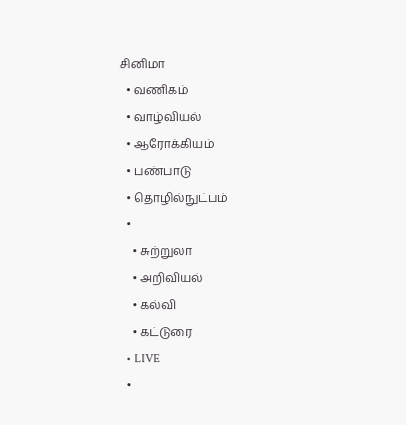சினிமா
  • வணிகம்
  • வாழ்வியல்
  • ஆரோக்கியம்
  • பண்பாடு
  • தொழில்நுட்பம்
  •
    • சுற்றுலா
    • அறிவியல்
    • கல்வி
    • கட்டுரை
  • LIVE
  •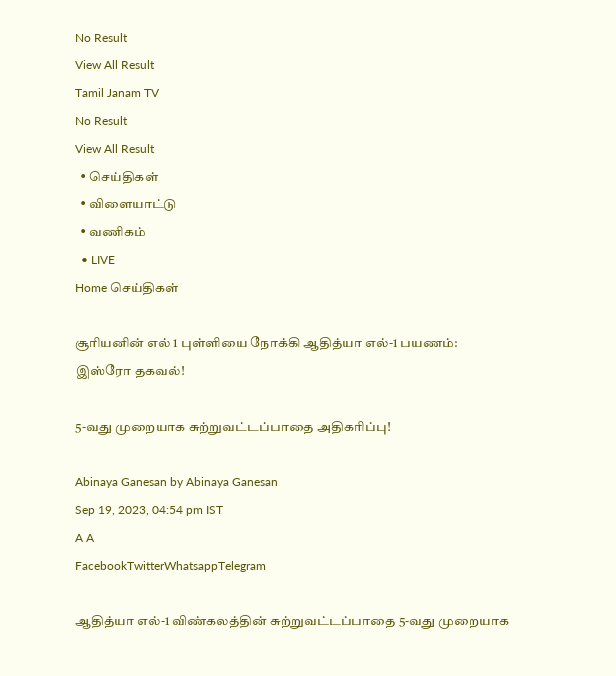No Result
View All Result
Tamil Janam TV
No Result
View All Result
  • செய்திகள்
  • விளையாட்டு
  • வணிகம்
  • LIVE
Home செய்திகள்

சூரியனின் எல் 1 புள்ளியை நோக்கி ஆதித்யா எல்-1 பயணம்: இஸ்ரோ தகவல்!

5-வது முறையாக சுற்றுவட்டப்பாதை அதிகரிப்பு!

Abinaya Ganesan by Abinaya Ganesan
Sep 19, 2023, 04:54 pm IST
A A
FacebookTwitterWhatsappTelegram

ஆதித்யா எல்-1 விண்கலத்தின் சுற்றுவட்டப்பாதை 5-வது முறையாக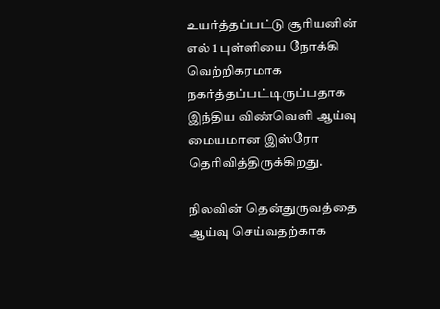உயர்த்தப்பட்டு சூரியனின் எல் 1 புள்ளியை நோக்கி வெற்றிகரமாக நகர்த்தப்பட்டிருப்பதாக இந்திய விண்வெளி ஆய்வு மையமான இஸ்ரோ தெரிவித்திருக்கிறது.

நிலவின் தென்துருவத்தை ஆய்வு செய்வதற்காக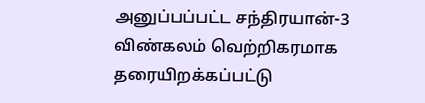அனுப்பப்பட்ட சந்திரயான்-3 விண்கலம் வெற்றிகரமாக தரையிறக்கப்பட்டு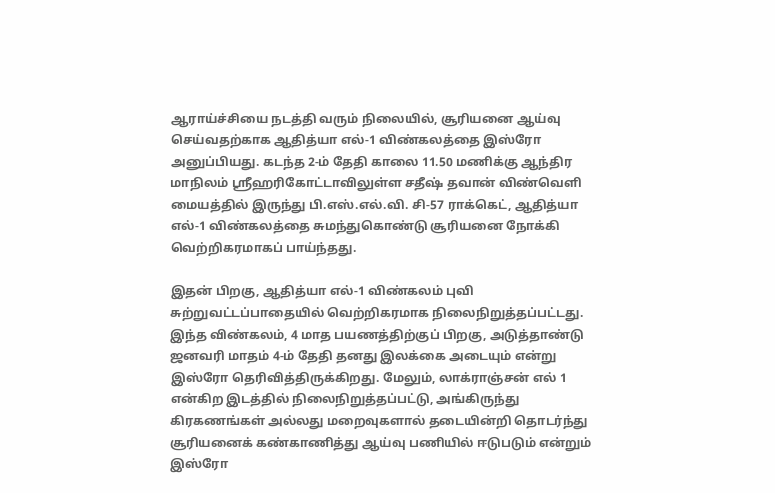ஆராய்ச்சியை நடத்தி வரும் நிலையில், சூரியனை ஆய்வு செய்வதற்காக ஆதித்யா எல்-1 விண்கலத்தை இஸ்ரோ அனுப்பியது. கடந்த 2-ம் தேதி காலை 11.50 மணிக்கு ஆந்திர மாநிலம் ஸ்ரீஹரிகோட்டாவிலுள்ள சதீஷ் தவான் விண்வெளி மையத்தில் இருந்து பி.எஸ்.எல்.வி. சி-57 ராக்கெட், ஆதித்யா எல்-1 விண்கலத்தை சுமந்துகொண்டு சூரியனை நோக்கி வெற்றிகரமாகப் பாய்ந்தது.

இதன் பிறகு, ஆதித்யா எல்-1 விண்கலம் புவி சுற்றுவட்டப்பாதையில் வெற்றிகரமாக நிலைநிறுத்தப்பட்டது. இந்த விண்கலம், 4 மாத பயணத்திற்குப் பிறகு, அடுத்தாண்டு ஜனவரி மாதம் 4-ம் தேதி தனது இலக்கை அடையும் என்று இஸ்ரோ தெரிவித்திருக்கிறது. மேலும், லாக்ராஞ்சன் எல் 1 என்கிற இடத்தில் நிலைநிறுத்தப்பட்டு, அங்கிருந்து கிரகணங்கள் அல்லது மறைவுகளால் தடையின்றி தொடர்ந்து சூரியனைக் கண்காணித்து ஆய்வு பணியில் ஈடுபடும் என்றும் இஸ்ரோ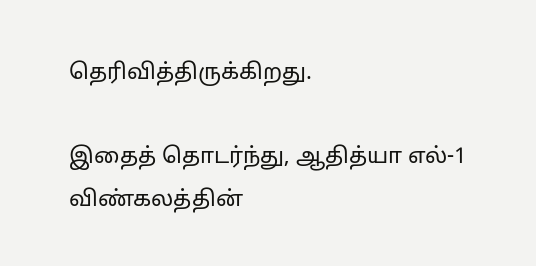தெரிவித்திருக்கிறது.

இதைத் தொடர்ந்து, ஆதித்யா எல்-1 விண்கலத்தின்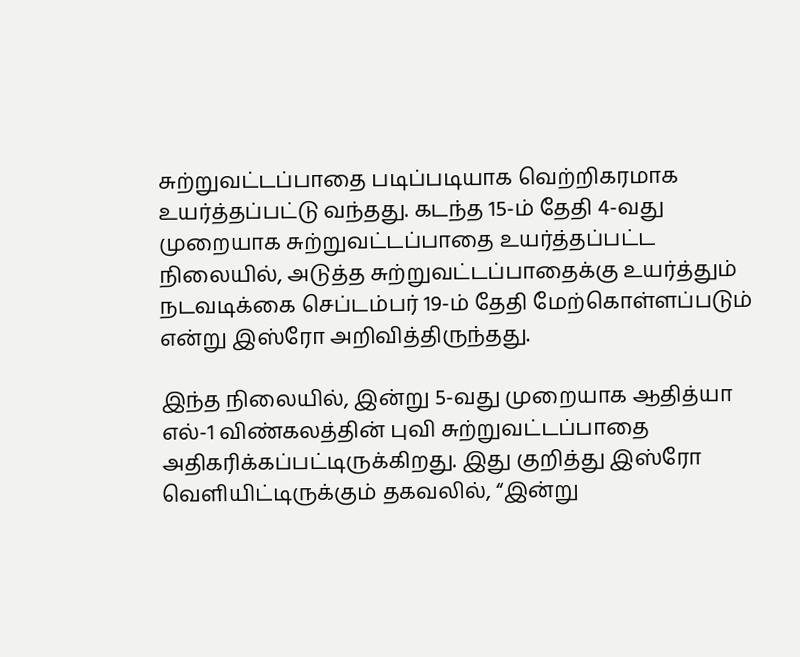சுற்றுவட்டப்பாதை படிப்படியாக வெற்றிகரமாக உயர்த்தப்பட்டு வந்தது. கடந்த 15-ம் தேதி 4-வது முறையாக சுற்றுவட்டப்பாதை உயர்த்தப்பட்ட நிலையில், அடுத்த சுற்றுவட்டப்பாதைக்கு உயர்த்தும் நடவடிக்கை செப்டம்பர் 19-ம் தேதி மேற்கொள்ளப்படும் என்று இஸ்ரோ அறிவித்திருந்தது.

இந்த நிலையில், இன்று 5-வது முறையாக ஆதித்யா எல்-1 விண்கலத்தின் புவி சுற்றுவட்டப்பாதை அதிகரிக்கப்பட்டிருக்கிறது. இது குறித்து இஸ்ரோ வெளியிட்டிருக்கும் தகவலில், “இன்று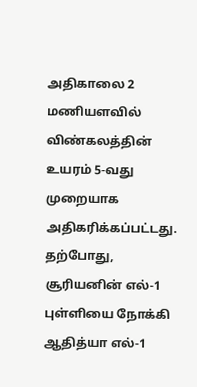அதிகாலை 2 மணியளவில் விண்கலத்தின் உயரம் 5-வது முறையாக அதிகரிக்கப்பட்டது. தற்போது, சூரியனின் எல்-1 புள்ளியை நோக்கி ஆதித்யா எல்-1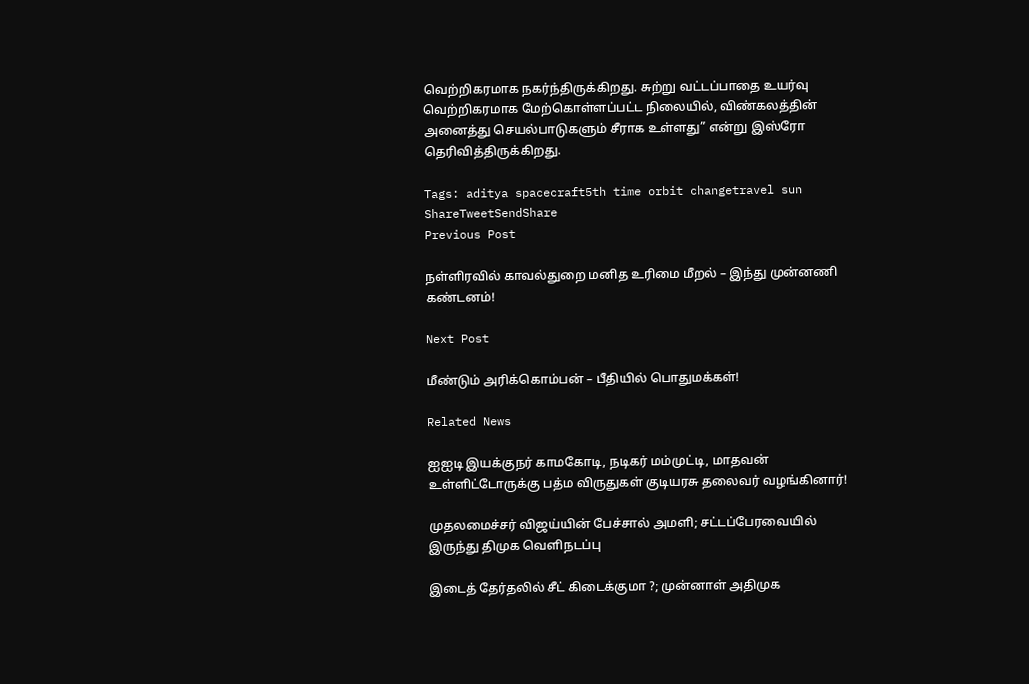வெற்றிகரமாக நகர்ந்திருக்கிறது. சுற்று வட்டப்பாதை உயர்வு வெற்றிகரமாக மேற்கொள்ளப்பட்ட நிலையில், விண்கலத்தின் அனைத்து செயல்பாடுகளும் சீராக உள்ளது” என்று இஸ்ரோ தெரிவித்திருக்கிறது.

Tags: aditya spacecraft5th time orbit changetravel sun
ShareTweetSendShare
Previous Post

நள்ளிரவில் காவல்துறை மனித உரிமை மீறல் – இந்து முன்னணி கண்டனம்!

Next Post

மீண்டும் அரிக்கொம்பன் – பீதியில் பொதுமக்கள்!

Related News

ஐஐடி இயக்குநர் காமகோடி, நடிகர் மம்முட்டி, மாதவன் உள்ளிட்டோருக்கு பத்ம விருதுகள் குடியரசு தலைவர் வழங்கினார்!

முதலமைச்சர் விஜய்யின் பேச்சால் அமளி; சட்டப்பேரவையில் இருந்து திமுக வெளிநடப்பு

இடைத் தேர்தலில் சீட் கிடைக்குமா ?; முன்னாள் அதிமுக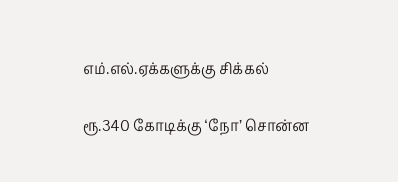எம்.எல்.ஏக்களுக்கு சிக்கல்

ரூ.340 கோடிக்கு ‘நோ’ சொன்ன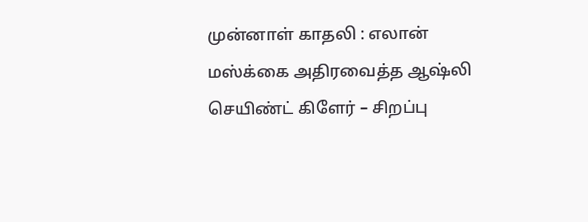முன்னாள் காதலி : எலான் மஸ்க்கை அதிரவைத்த ஆஷ்லி செயிண்ட் கிளேர் – சிறப்பு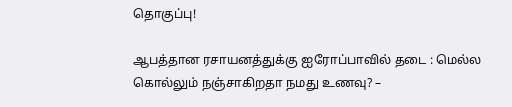தொகுப்பு!

ஆபத்தான ரசாயனத்துக்கு ஐரோப்பாவில் தடை : மெல்ல கொல்லும் நஞ்சாகிறதா நமது உணவு? –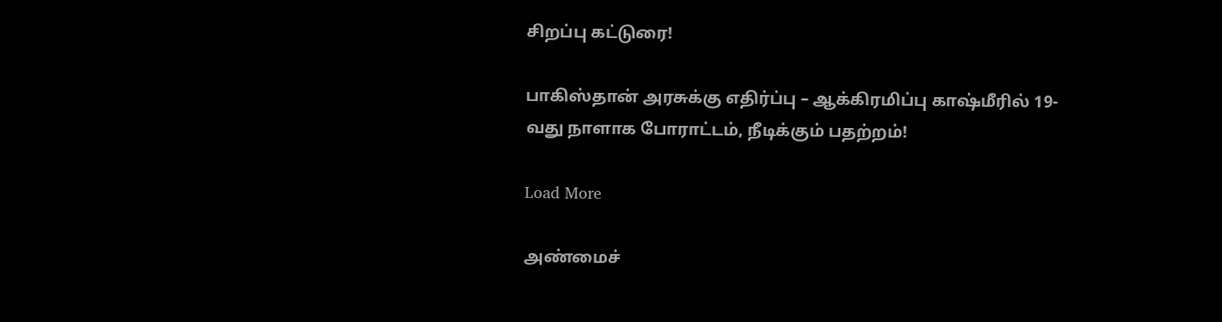சிறப்பு கட்டுரை!

பாகிஸ்தான் அரசுக்கு எதிர்ப்பு – ஆக்கிரமிப்பு காஷ்மீரில் 19-வது நாளாக போராட்டம், நீடிக்கும் பதற்றம்!

Load More

அண்மைச்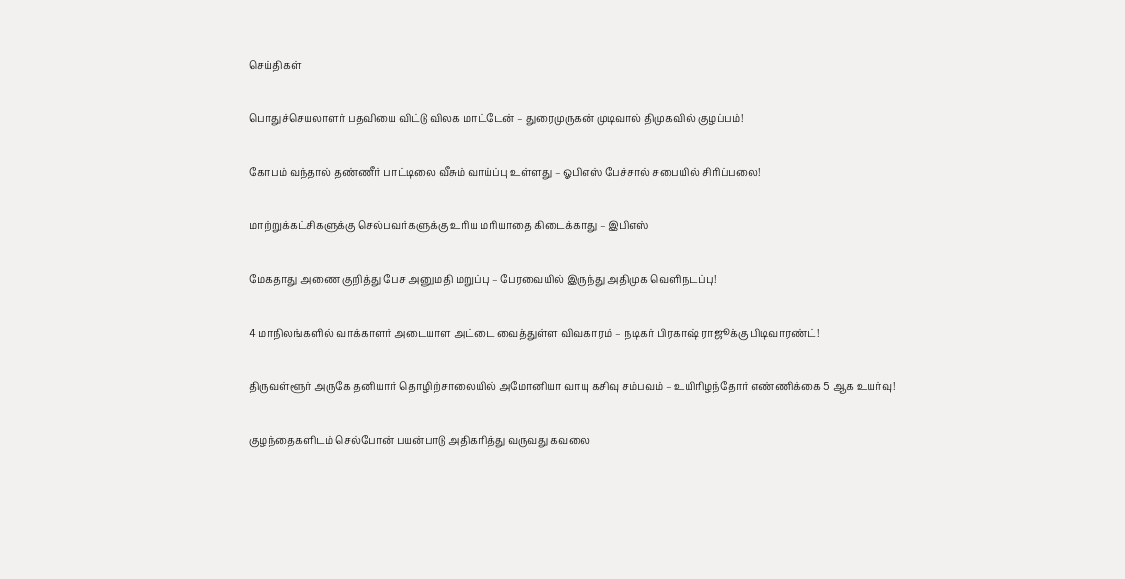செய்திகள்

பொதுச்செயலாளர் பதவியை விட்டு விலக மாட்டேன் – துரைமுருகன் முடிவால் திமுகவில் குழப்பம்!

கோபம் வந்தால் தண்ணீர் பாட்டிலை வீசும் வாய்ப்பு உள்ளது – ஓபிஎஸ் பேச்சால் சபையில் சிரிப்பலை!

மாற்றுக்கட்சிகளுக்கு செல்பவர்களுக்கு உரிய மரியாதை கிடைக்காது – இபிஎஸ்

மேகதாது அணை குறித்து பேச அனுமதி மறுப்பு – பேரவையில் இருந்து அதிமுக வெளிநடப்பு!

4 மாநிலங்களில் வாக்காளர் அடையாள அட்டை வைத்துள்ள விவகாரம் – நடிகர் பிரகாஷ் ராஜூக்கு பிடிவாரண்ட்!

திருவள்ளூர் அருகே தனியார் தொழிற்சாலையில் அமோனியா வாயு கசிவு சம்பவம் – உயிரிழந்தோர் எண்ணிக்கை 5 ஆக உயர்வு!

குழந்தைகளிடம் செல்போன் பயன்பாடு அதிகரித்து வருவது கவலை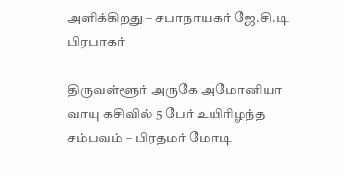அளிக்கிறது – சபாநாயகர் ஜே.சி.டி பிரபாகர்

திருவள்ளூர் அருகே அமோனியா வாயு கசிவில் 5 பேர் உயிரிழந்த சம்பவம் – பிரதமர் மோடி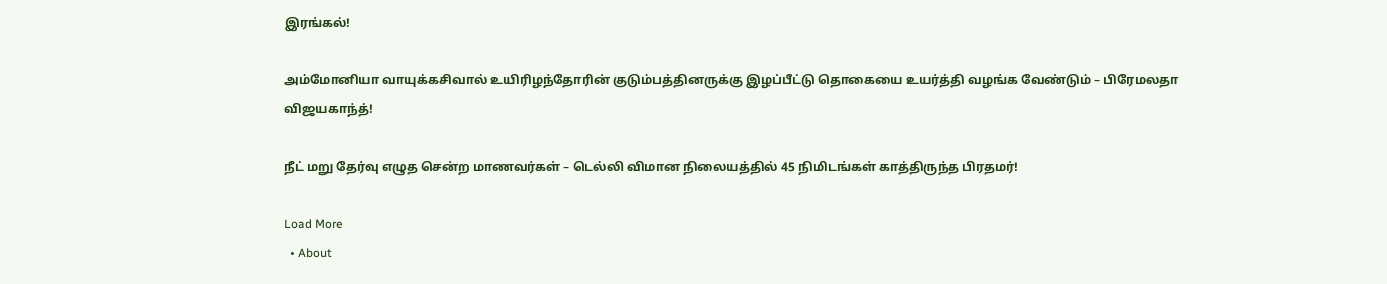இரங்கல்!

அம்மோனியா வாயுக்கசிவால் உயிரிழந்தோரின் குடும்பத்தினருக்கு இழப்பீட்டு தொகையை உயர்த்தி வழங்க வேண்டும் – பிரேமலதா விஜயகாந்த்!

நீட் மறு தேர்வு எழுத சென்ற மாணவர்கள் – டெல்லி விமான நிலையத்தில் 45 நிமிடங்கள் காத்திருந்த பிரதமர்!

Load More
  • About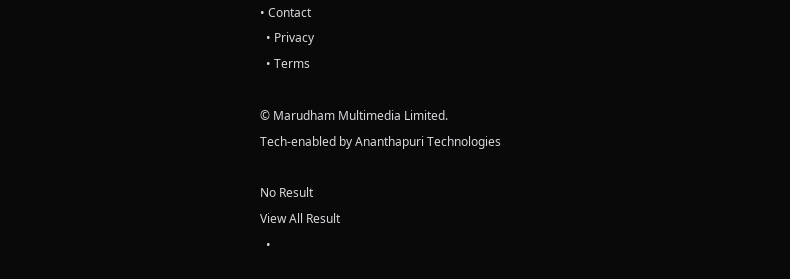• Contact
  • Privacy
  • Terms

© Marudham Multimedia Limited.
Tech-enabled by Ananthapuri Technologies

No Result
View All Result
  •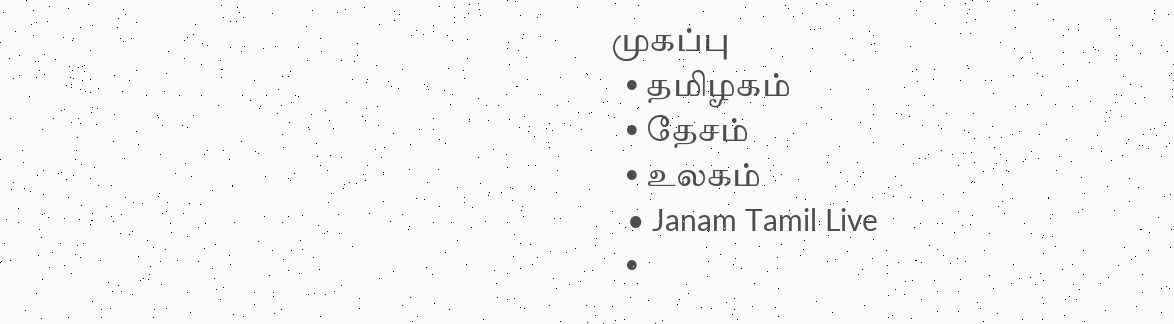முகப்பு
  • தமிழகம்
  • தேசம்
  • உலகம்
  • Janam Tamil Live
  •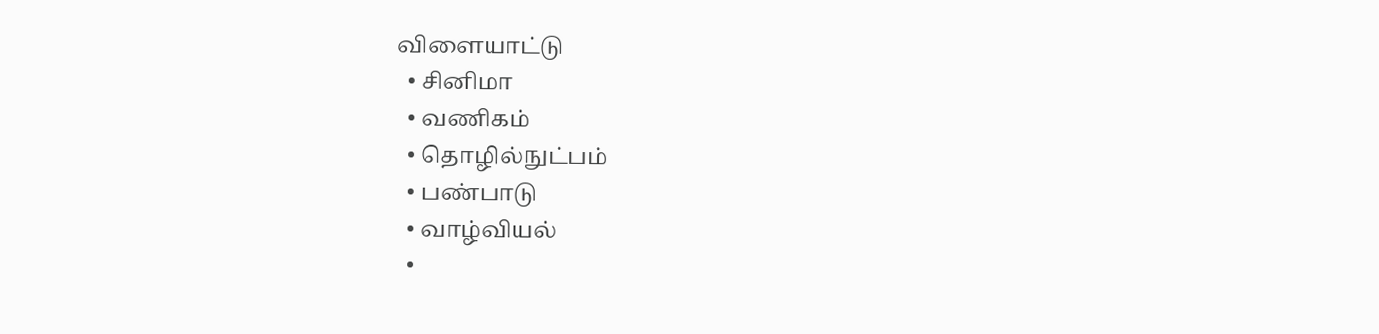விளையாட்டு
  • சினிமா
  • வணிகம்
  • தொழில்நுட்பம்
  • பண்பாடு
  • வாழ்வியல்
  •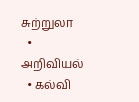சுற்றுலா
  • அறிவியல்
  • கல்வி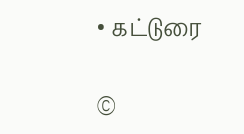• கட்டுரை

©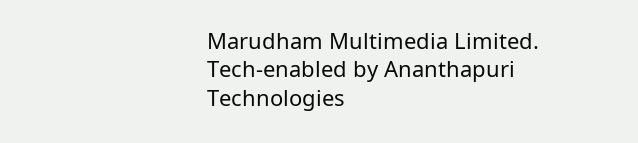Marudham Multimedia Limited.
Tech-enabled by Ananthapuri Technologies